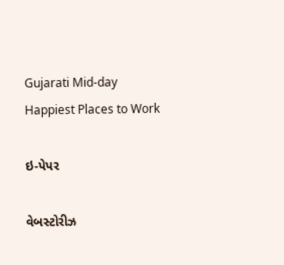Gujarati Mid-day
Happiest Places to Work

ઇ-પેપર

વેબસ્ટોરીઝ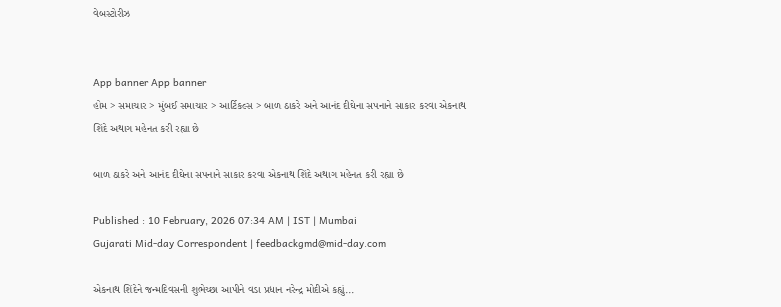વેબસ્ટોરીઝ


App banner App banner
હોમ > સમાચાર > મુંબઈ સમાચાર > આર્ટિકલ્સ > બાળ ઠાકરે અને આનંદ દીઘેના સપનાને સાકાર કરવા એકનાથ શિંદે અથાગ મહેનત કરી રહ્યા છે

બાળ ઠાકરે અને આનંદ દીઘેના સપનાને સાકાર કરવા એકનાથ શિંદે અથાગ મહેનત કરી રહ્યા છે

Published : 10 February, 2026 07:34 AM | IST | Mumbai
Gujarati Mid-day Correspondent | feedbackgmd@mid-day.com

એકનાથ શિંદેને જન્મદિવસની શુભેચ્છા આપીને વડા પ્રધાન નરેન્દ્ર મોદીએ કહ્યું...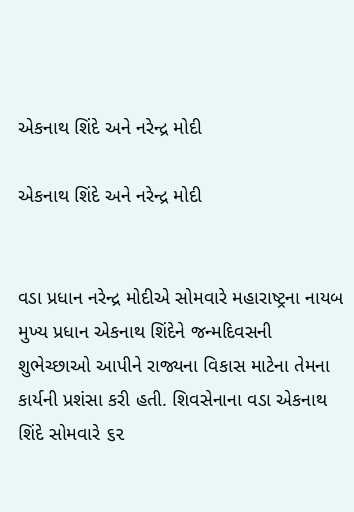એકનાથ શિંદે અને નરેન્દ્ર મોદી

એકનાથ શિંદે અને નરેન્દ્ર મોદી


વડા પ્રધાન નરેન્દ્ર મોદીએ સોમવારે મહારાષ્ટ્રના નાયબ મુખ્ય પ્રધાન એકનાથ શિંદેને જન્મદિવસની શુભેચ્છાઓ આપીને રાજ્યના વિકાસ માટેના તેમના કાર્યની પ્રશંસા કરી હતી. શિવસેનાના વડા એકનાથ શિંદે સોમવારે ૬૨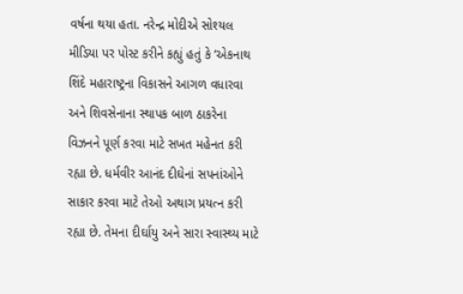વર્ષના થયા હતા. નરેન્દ્ર મોદીએ સોશ્યલ મીડિયા પર પોસ્ટ કરીને કહ્યું હતું કે ‘એકનાથ શિંદે મહારાષ્ટ્રના વિકાસને આગળ વધારવા અને શિવસેનાના સ્થાપક બાળ ઠાકરેના વિઝનને પૂર્ણ કરવા માટે સખત મહેનત કરી રહ્યા છે. ધર્મવીર આનંદ દીઘેનાં સપનાંઓને સાકાર કરવા માટે તેઓ અથાગ પ્રયત્ન કરી રહ્યા છે. તેમના દીર્ઘાયુ અને સારા સ્વાસ્થ્ય માટે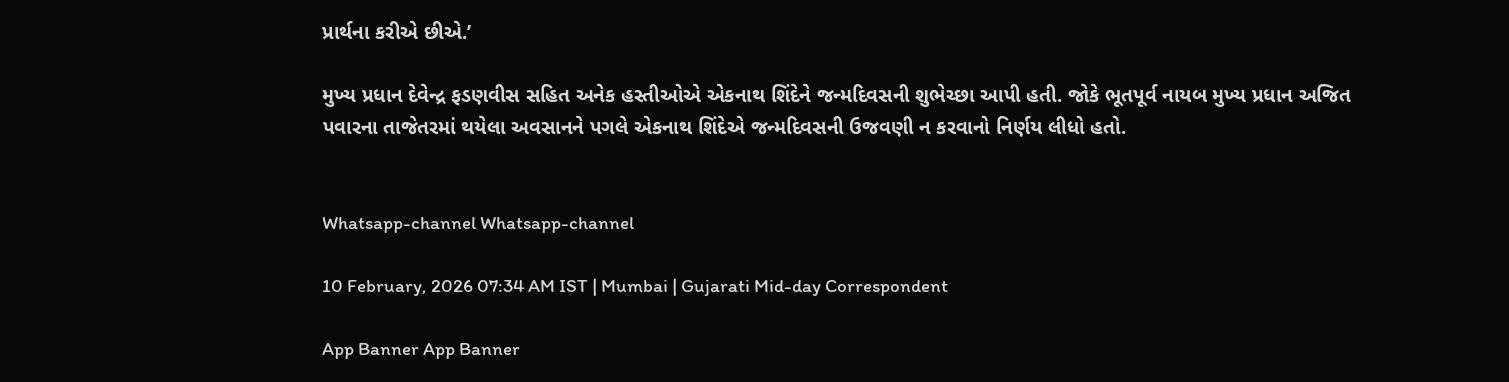પ્રાર્થના કરીએ છીએ.’

મુખ્ય પ્રધાન દેવેન્દ્ર ફડણવીસ સહિત અનેક હસ્તીઓએ એકનાથ શિંદેને જન્મદિવસની શુભેચ્છા આપી હતી. જોકે ભૂતપૂર્વ નાયબ મુખ્ય પ્રધાન અજિત પવારના તાજેતરમાં થયેલા અવસાનને પગલે એકનાથ શિંદેએ જન્મદિવસની ઉજવણી ન કરવાનો નિર્ણય લીધો હતો.


Whatsapp-channel Whatsapp-channel

10 February, 2026 07:34 AM IST | Mumbai | Gujarati Mid-day Correspondent

App Banner App Banner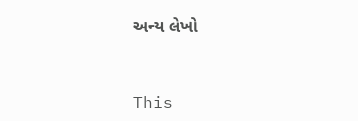અન્ય લેખો


This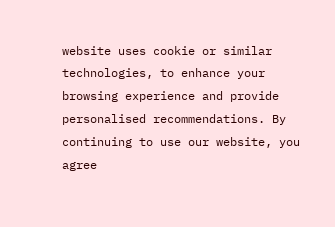website uses cookie or similar technologies, to enhance your browsing experience and provide personalised recommendations. By continuing to use our website, you agree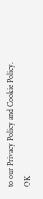to our Privacy Policy and Cookie Policy. OK